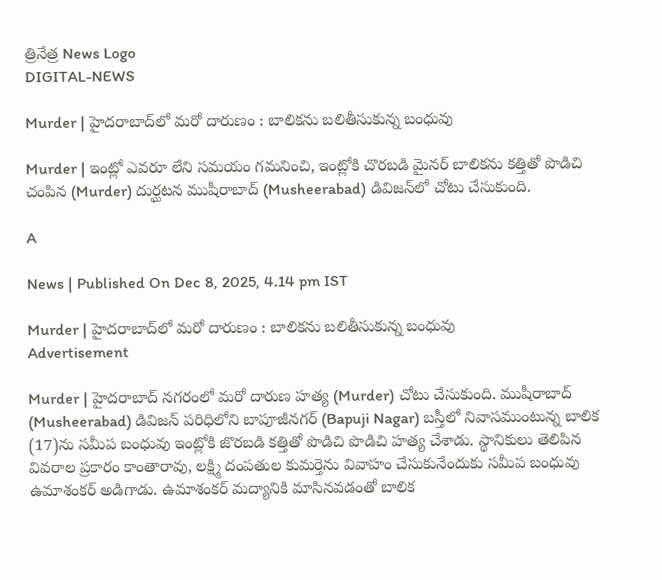త్రినేత్ర News Logo
DIGITAL-NEWS

Murder | హైద‌రాబాద్‌లో మ‌రో దారుణం : బాలిక‌ను బ‌లితీసుకున్న బంధువు

Murder | ఇంట్లో ఎవ‌రూ లేని స‌మ‌యం గ‌మ‌నించి, ఇంట్లోకి చొర‌బ‌డి మైన‌ర్ బాలిక‌ను క‌త్తితో పొడిచి చంపిన (Murder) దుర్ఘ‌ట‌న ముషీరాబాద్ (Musheerabad) డివిజ‌న్‌లో చోటు చేసుకుంది.

A

News | Published On Dec 8, 2025, 4.14 pm IST

Murder | హైద‌రాబాద్‌లో మ‌రో దారుణం : బాలిక‌ను బ‌లితీసుకున్న బంధువు
Advertisement

Murder | హైద‌రాబాద్ న‌గ‌రంలో మ‌రో దారుణ హ‌త్య (Murder) చోటు చేసుకుంది. ముషీరాబాద్ (Musheerabad) డివిజ‌న్ ప‌రిధిలోని బాపూజీన‌గ‌ర్ (Bapuji Nagar) బ‌స్తీలో నివాస‌ముంటున్న బాలిక (17)ను స‌మీప బంధువు ఇంట్లోకి జొర‌బ‌డి క‌త్తితో పొడిచి పొడిచి హ‌త్య చేశాడు. స్థానికులు తెలిపిన వివ‌రాల ప్ర‌కారం కాంతారావు, ల‌క్ష్మి దంప‌తుల కుమ‌ర్తెను వివాహం చేసుకునేందుకు స‌మీప బంధువు ఉమాశంక‌ర్ అడిగాడు. ఉమాశంక‌ర్ మ‌ద్యానికి మాసిన‌వ‌డంతో బాలిక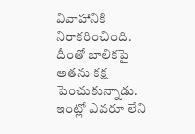వివాహానికి నిరాక‌రించింది. దీంతో బాలిక‌పై అత‌ను క‌క్ష పెంచుకున్నాడు. ఇంట్లో ఎవ‌రూ లేని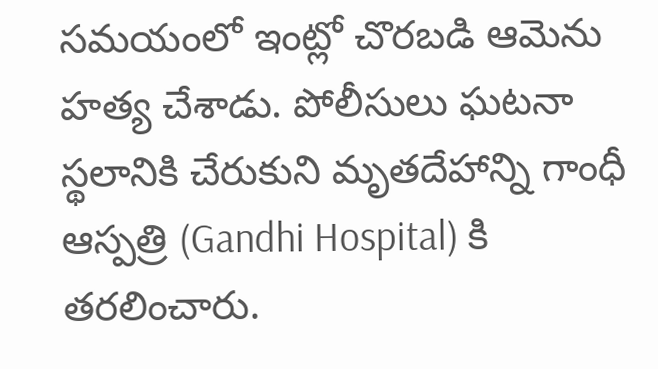స‌మ‌యంలో ఇంట్లో చొర‌బ‌డి ఆమెను హ‌త్య చేశాడు. పోలీసులు ఘ‌ట‌నా స్థ‌లానికి చేరుకుని మృత‌దేహాన్ని గాంధీ ఆస్ప‌త్రి (Gandhi Hospital) కి త‌ర‌లించారు.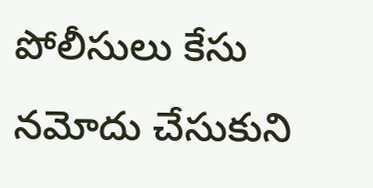పోలీసులు కేసు న‌మోదు చేసుకుని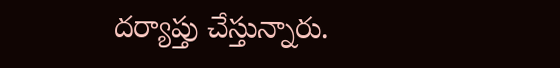ద‌ర్యాప్తు చేస్తున్నారు.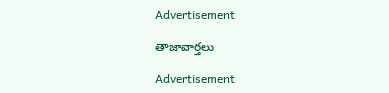Advertisement

తాజావార్తలు

Advertisement